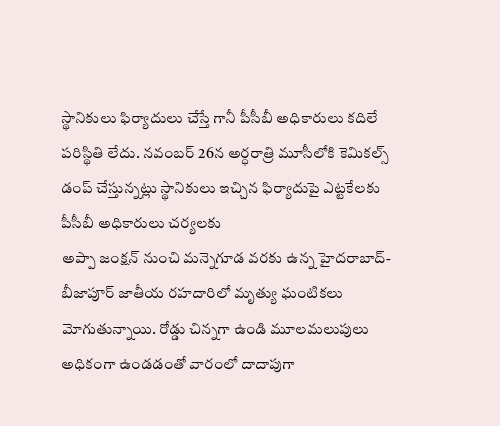స్థానికులు ఫిర్యాదులు చేస్తే గానీ పీసీబీ అధికారులు కదిలే పరిస్థితి లేదు. నవంబర్ 26న అర్ధరాత్రి మూసీలోకి కెమికల్స్ డంప్ చేస్తున్నట్లు స్థానికులు ఇచ్చిన ఫిర్యాదుపై ఎట్టకేలకు పీసీబీ అధికారులు చర్యలకు
అప్పా జంక్షన్ నుంచి మన్నెగూడ వరకు ఉన్న హైదరాబాద్-బీజాపూర్ జాతీయ రహదారిలో మృత్యు ఘంటికలు మోగుతున్నాయి. రోడ్డు చిన్నగా ఉండి మూలమలుపులు అధికంగా ఉండడంతో వారంలో దాదాపుగా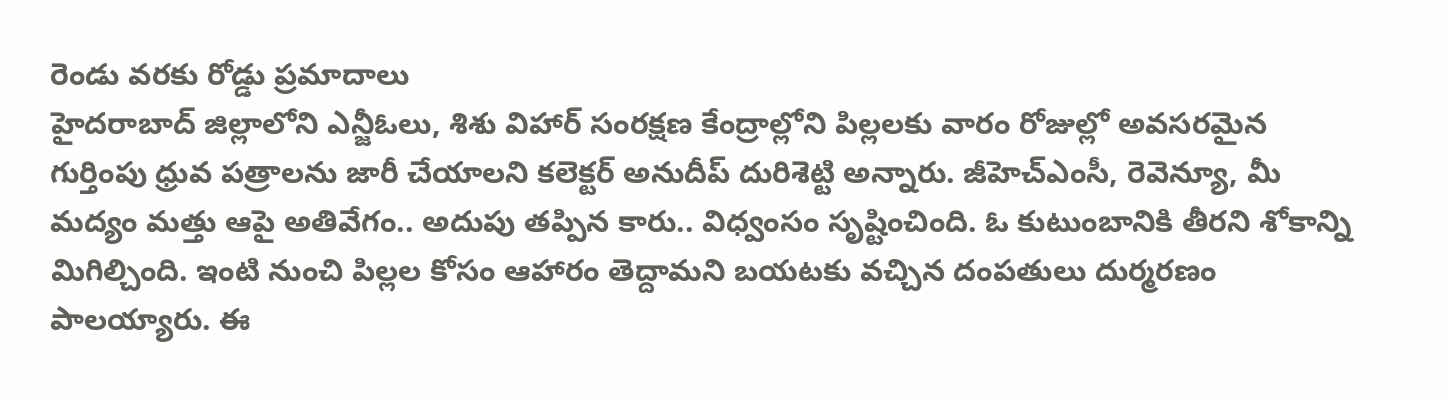రెండు వరకు రోడ్డు ప్రమాదాలు
హైదరాబాద్ జిల్లాలోని ఎన్జీఓలు, శిశు విహార్ సంరక్షణ కేంద్రాల్లోని పిల్లలకు వారం రోజుల్లో అవసరమైన గుర్తింపు ధ్రువ పత్రాలను జారీ చేయాలని కలెక్టర్ అనుదీప్ దురిశెట్టి అన్నారు. జీహెచ్ఎంసీ, రెవెన్యూ, మీ
మద్యం మత్తు ఆపై అతివేగం.. అదుపు తప్పిన కారు.. విధ్వంసం సృష్టించింది. ఓ కుటుంబానికి తీరని శోకాన్ని మిగిల్చింది. ఇంటి నుంచి పిల్లల కోసం ఆహారం తెద్దామని బయటకు వచ్చిన దంపతులు దుర్మరణం పాలయ్యారు. ఈ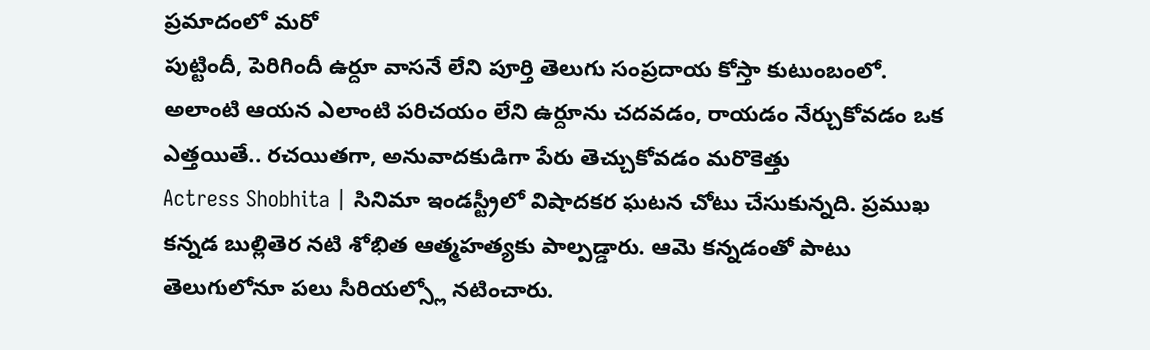ప్రమాదంలో మరో
పుట్టిందీ, పెరిగిందీ ఉర్దూ వాసనే లేని పూర్తి తెలుగు సంప్రదాయ కోస్తా కుటుంబంలో. అలాంటి ఆయన ఎలాంటి పరిచయం లేని ఉర్దూను చదవడం, రాయడం నేర్చుకోవడం ఒక ఎత్తయితే.. రచయితగా, అనువాదకుడిగా పేరు తెచ్చుకోవడం మరొకెత్తు
Actress Shobhita | సినిమా ఇండస్ట్రీలో విషాదకర ఘటన చోటు చేసుకున్నది. ప్రముఖ కన్నడ బుల్లితెర నటి శోభిత ఆత్మహత్యకు పాల్పడ్డారు. ఆమె కన్నడంతో పాటు తెలుగులోనూ పలు సీరియల్స్లో నటించారు.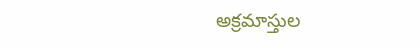అక్రమాస్తుల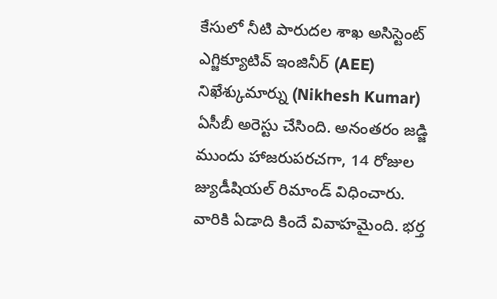కేసులో నీటి పారుదల శాఖ అసిస్టెంట్ ఎగ్జిక్యూటివ్ ఇంజినీర్ (AEE) నిఖేశ్కుమార్ను (Nikhesh Kumar) ఏసీబీ అరెస్టు చేసింది. అనంతరం జడ్జి ముందు హాజరుపరచగా, 14 రోజుల జ్యుడీషియల్ రిమాండ్ విధించారు.
వారికి ఏడాది కిందే వివాహమైంది. భర్త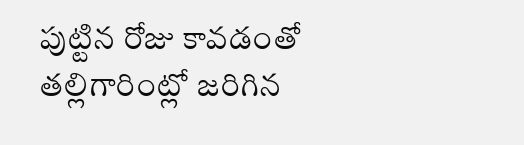పుట్టిన రోజు కావడంతో తల్లిగారింట్లో జరిగిన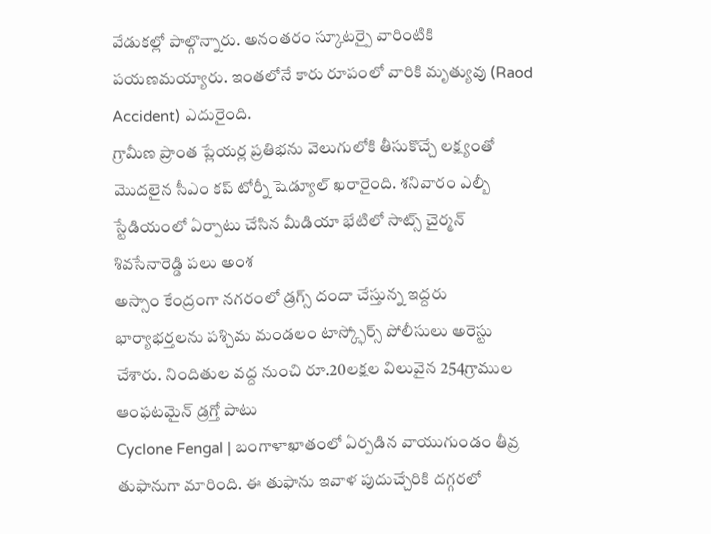వేడుకల్లో పాల్గొన్నారు. అనంతరం స్కూటర్పై వారింటికి పయణమయ్యారు. ఇంతలోనే కారు రూపంలో వారికి మృత్యువు (Raod Accident) ఎదురైంది.
గ్రామీణ ప్రాంత ప్లేయర్ల ప్రతిభను వెలుగులోకి తీసుకొచ్చే లక్ష్యంతో మొదలైన సీఎం కప్ టోర్నీ షెడ్యూల్ ఖరారైంది. శనివారం ఎల్బీ స్టేడియంలో ఏర్పాటు చేసిన మీడియా భేటిలో సాట్స్ చైర్మన్ శివసేనారెడ్డి పలు అంశ
అస్సాం కేంద్రంగా నగరంలో డ్రగ్స్ దందా చేస్తున్న ఇద్దరు భార్యాభర్తలను పశ్చిమ మండలం టాస్క్ఫోర్స్ పోలీసులు అరెస్టు చేశారు. నిందితుల వద్ద నుంచి రూ.20లక్షల విలువైన 254గ్రాముల ఆంఫటమైన్ డ్రగ్తో పాటు
Cyclone Fengal | బంగాళాఖాతంలో ఏర్పడిన వాయుగుండం తీవ్ర తుఫానుగా మారింది. ఈ తుఫాను ఇవాళ పుదుచ్చేరికి దగ్గరలో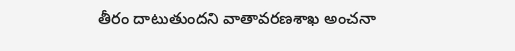తీరం దాటుతుందని వాతావరణశాఖ అంచనా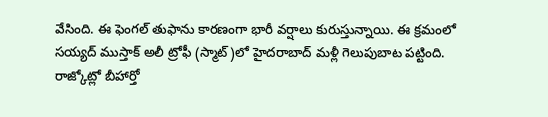వేసింది. ఈ ఫెంగల్ తుఫాను కారణంగా భారీ వర్షాలు కురుస్తున్నాయి. ఈ క్రమంలో
సయ్యద్ ముస్తాక్ అలీ ట్రోఫీ (స్మాట్)లో హైదరాబాద్ మళ్లీ గెలుపుబాట పట్టింది. రాజ్కోట్లో బీహార్తో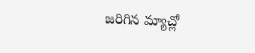జరిగిన మ్యాచ్లో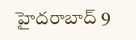హైదరాబాద్ 9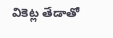వికెట్ల తేడాతో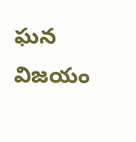ఘన విజయం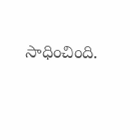సాధించింది.